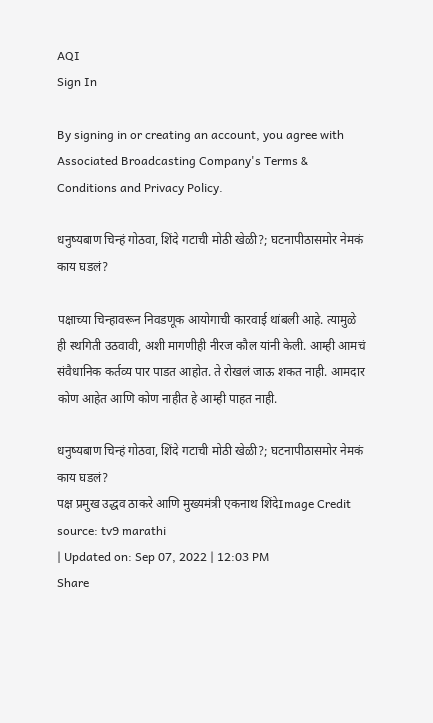AQI
Sign In

By signing in or creating an account, you agree with Associated Broadcasting Company's Terms & Conditions and Privacy Policy.

धनुष्यबाण चिन्हं गोठवा, शिंदे गटाची मोठी खेळी?; घटनापीठासमोर नेमकं काय घडलं?

पक्षाच्या चिन्हावरून निवडणूक आयोगाची कारवाई थांबली आहे. त्यामुळे ही स्थगिती उठवावी, अशी मागणीही नीरज कौल यांनी केली. आम्ही आमचं संवैधानिक कर्तव्य पार पाडत आहोत. ते रोखलं जाऊ शकत नाही. आमदार कोण आहेत आणि कोण नाहीत हे आम्ही पाहत नाही.

धनुष्यबाण चिन्हं गोठवा, शिंदे गटाची मोठी खेळी?; घटनापीठासमोर नेमकं काय घडलं?
पक्ष प्रमुख उद्धव ठाकरे आणि मुख्यमंत्री एकनाथ शिंदेImage Credit source: tv9 marathi
| Updated on: Sep 07, 2022 | 12:03 PM
Share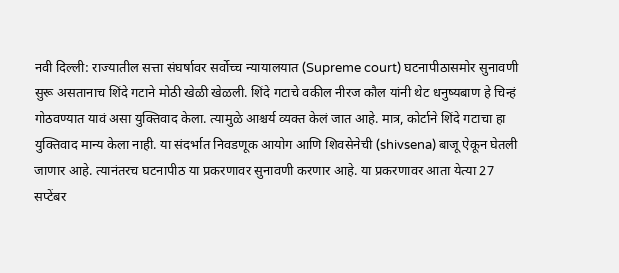नवी दिल्ली: राज्यातील सत्ता संघर्षावर सर्वोच्च न्यायालयात (Supreme court) घटनापीठासमोर सुनावणी सुरू असतानाच शिंदे गटाने मोठी खेळी खेळली. शिंदे गटाचे वकील नीरज कौल यांनी थेट धनुष्यबाण हे चिन्हं गोठवण्यात यावं असा युक्तिवाद केला. त्यामुळे आश्चर्य व्यक्त केलं जात आहे. मात्र, कोर्टाने शिंदे गटाचा हा युक्तिवाद मान्य केला नाही. या संदर्भात निवडणूक आयोग आणि शिवसेनेची (shivsena) बाजू ऐकून घेतली जाणार आहे. त्यानंतरच घटनापीठ या प्रकरणावर सुनावणी करणार आहे. या प्रकरणावर आता येत्या 27 सप्टेंबर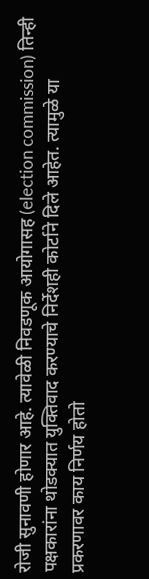रोजी सुनावणी होणार आहे. त्यावेळी निवडणूक आयोगासह (election commission) तिन्ही पक्षकारांना थोडक्यात युक्तिवाद करण्याचे निर्देशही कोर्टाने दिले आहेत. त्यामुळे या प्रकरणावर काय निर्णय होतो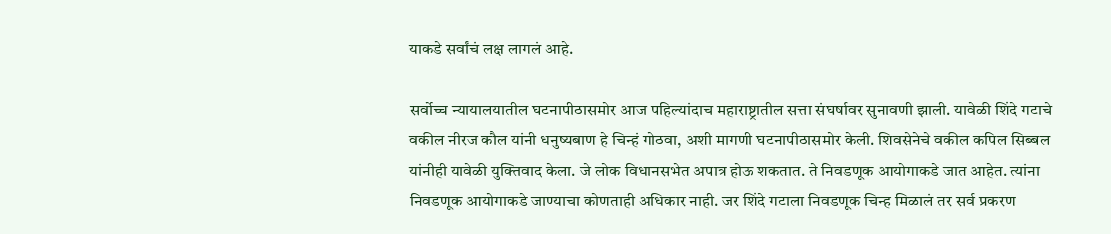याकडे सर्वांचं लक्ष लागलं आहे.

सर्वोच्च न्यायालयातील घटनापीठासमोर आज पहिल्यांदाच महाराष्ट्रातील सत्ता संघर्षावर सुनावणी झाली. यावेळी शिंदे गटाचे वकील नीरज कौल यांनी धनुष्यबाण हे चिन्हं गोठवा, अशी मागणी घटनापीठासमोर केली. शिवसेनेचे वकील कपिल सिब्बल यांनीही यावेळी युक्तिवाद केला. जे लोक विधानसभेत अपात्र होऊ शकतात. ते निवडणूक आयोगाकडे जात आहेत. त्यांना निवडणूक आयोगाकडे जाण्याचा कोणताही अधिकार नाही. जर शिंदे गटाला निवडणूक चिन्ह मिळालं तर सर्व प्रकरण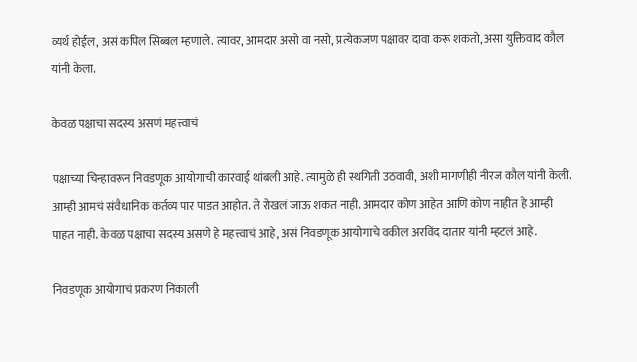व्यर्थ होईल, असं कपिल सिब्बल म्हणाले. त्यावर, आमदार असो वा नसो, प्रत्येकजण पक्षावर दावा करू शकतो, असा युक्तिवाद कौल यांनी केला.

केवळ पक्षाचा सदस्य असणं महत्त्वाचं

पक्षाच्या चिन्हावरून निवडणूक आयोगाची कारवाई थांबली आहे. त्यामुळे ही स्थगिती उठवावी, अशी मागणीही नीरज कौल यांनी केली. आम्ही आमचं संवैधानिक कर्तव्य पार पाडत आहोत. ते रोखलं जाऊ शकत नाही. आमदार कोण आहेत आणि कोण नाहीत हे आम्ही पाहत नाही. केवळ पक्षाचा सदस्य असणे हे महत्त्वाचं आहे, असं निवडणूक आयोगाचे वकील अरविंद दातार यांनी म्हटलं आहे.

निवडणूक आयोगाचं प्रकरण निकाली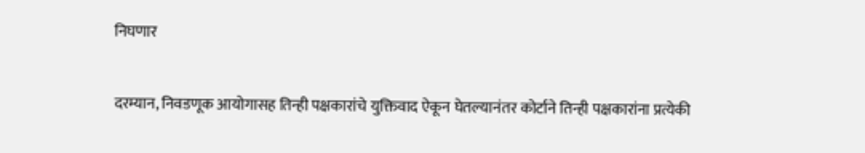निघणार

दरम्यान, निवडणूक आयोगासह तिन्ही पक्षकारांचे युक्तिवाद ऐकून घेतल्यानंतर कोर्टाने तिन्ही पक्षकारांना प्रत्येकी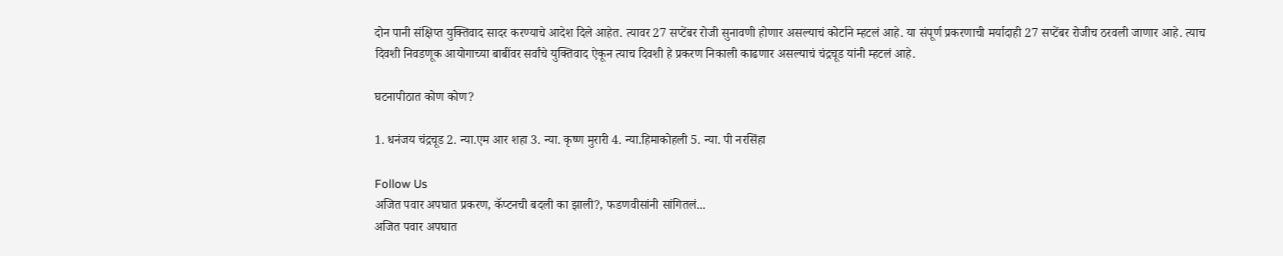दोन पानी संक्षिप्त युक्तिवाद सादर करण्याचे आदेश दिले आहेत. त्यावर 27 सप्टेंबर रोजी सुनावणी होणार असल्याचं कोर्टाने म्हटलं आहे. या संपूर्ण प्रकरणाची मर्यादाही 27 सप्टेंबर रोजीच ठरवली जाणार आहे. त्याच दिवशी निवडणूक आयोगाच्या बाबींवर सर्वांचे युक्तिवाद ऐकून त्याच दिवशी हे प्रकरण निकाली काढणार असल्याचं चंद्रचूड यांनी म्हटलं आहे.

घटनापीठात कोण कोण?

1. धनंजय चंद्रचूड 2. न्या.एम आर शहा 3. न्या. कृष्ण मुरारी 4. न्या.हिमाकोहली 5. न्या. पी नरसिंहा

Follow Us
अजित पवार अपघात प्रकरण, कॅप्टनची बदली का झाली?, फडणवीसांनी सांगितलं...
अजित पवार अपघात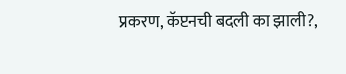प्रकरण, कॅप्टनची बदली का झाली?,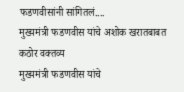फडणवीसांनी सांगितलं....
मुख्यमंत्री फडणवीस यांचे अशोक खरातबाबत कठोर वक्तव्य
मुख्यमंत्री फडणवीस यांचे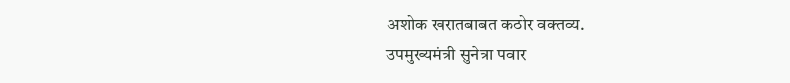अशोक खरातबाबत कठोर वक्तव्य.
उपमुख्यमंत्री सुनेत्रा पवार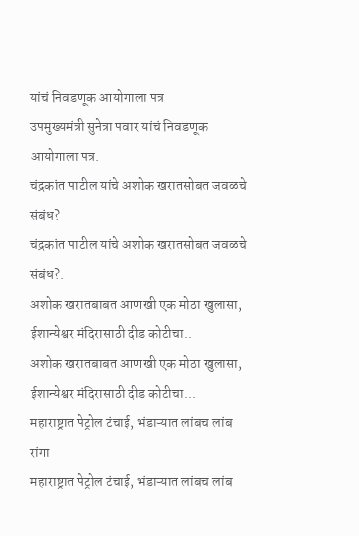यांचं निवडणूक आयोगाला पत्र
उपमुख्यमंत्री सुनेत्रा पवार यांचं निवडणूक आयोगाला पत्र.
चंद्रकांत पाटील यांचे अशोक खरातसोबत जवळचे संबंध?
चंद्रकांत पाटील यांचे अशोक खरातसोबत जवळचे संबंध?.
अशोक खरातबाबत आणखी एक मोठा खुलासा, ईशान्येश्वर मंदिरासाठी दीड कोटीचा..
अशोक खरातबाबत आणखी एक मोठा खुलासा, ईशान्येश्वर मंदिरासाठी दीड कोटीचा...
महाराष्ट्रात पेट्रोल टंचाई, भंडाऱ्यात लांबच लांब रांगा
महाराष्ट्रात पेट्रोल टंचाई, भंडाऱ्यात लांबच लांब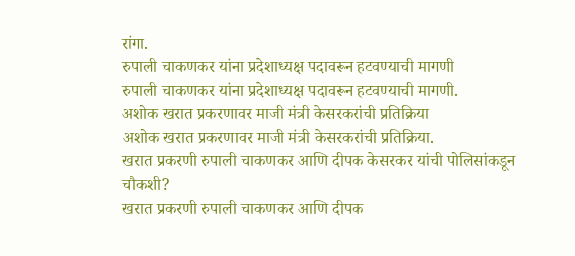रांगा.
रुपाली चाकणकर यांना प्रदेशाध्यक्ष पदावरून हटवण्याची मागणी
रुपाली चाकणकर यांना प्रदेशाध्यक्ष पदावरून हटवण्याची मागणी.
अशोक खरात प्रकरणावर माजी मंत्री केसरकरांची प्रतिक्रिया
अशोक खरात प्रकरणावर माजी मंत्री केसरकरांची प्रतिक्रिया.
खरात प्रकरणी रुपाली चाकणकर आणि दीपक केसरकर यांची पोलिसांकडून चौकशी?
खरात प्रकरणी रुपाली चाकणकर आणि दीपक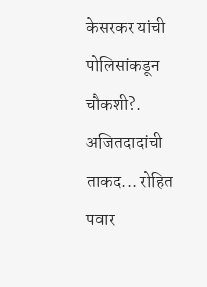केसरकर यांची पोलिसांकडून चौकशी?.
अजितदादांची ताकद... रोहित पवार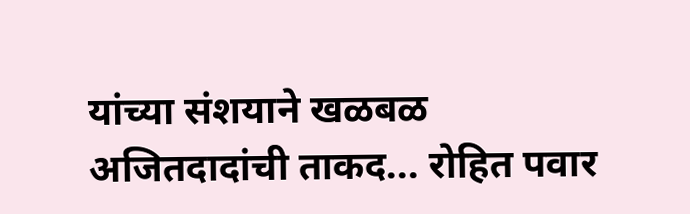यांच्या संशयाने खळबळ
अजितदादांची ताकद... रोहित पवार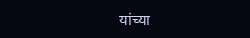यांच्या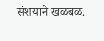संशयाने खळबळ.